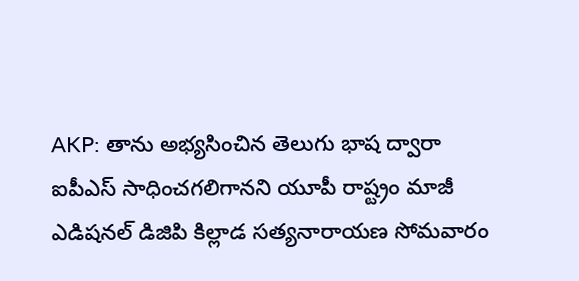AKP: తాను అభ్యసించిన తెలుగు భాష ద్వారా ఐపీఎస్ సాధించగలిగానని యూపీ రాష్ట్రం మాజీ ఎడిషనల్ డిజిపి కిల్లాడ సత్యనారాయణ సోమవారం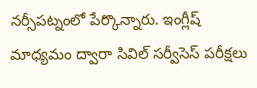నర్సీపట్నంలో పేర్కొన్నారు. ఇంగ్లీష్ మాధ్యమం ద్వారా సివిల్ సర్వీసెస్ పరీక్షలు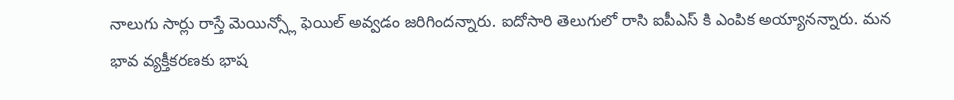నాలుగు సార్లు రాస్తే మెయిన్స్లో ఫెయిల్ అవ్వడం జరిగిందన్నారు. ఐదోసారి తెలుగులో రాసి ఐపీఎస్ కి ఎంపిక అయ్యానన్నారు. మన భావ వ్యక్తీకరణకు భాష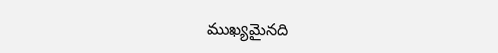ముఖ్యమైనది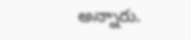అన్నారు.